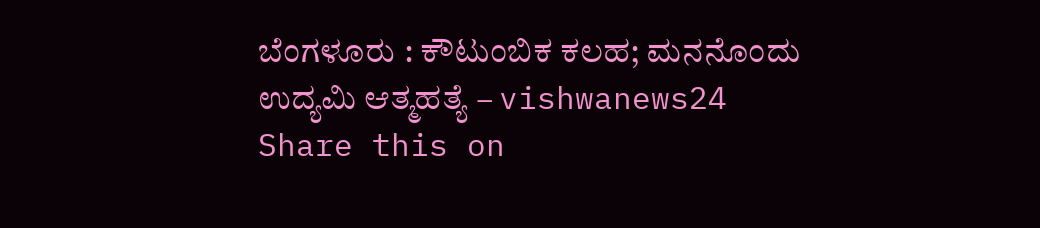ಬೆಂಗಳೂರು : ಕೌಟುಂಬಿಕ ಕಲಹ; ಮನನೊಂದು ಉದ್ಯಮಿ ಆತ್ಮಹತ್ಯೆ – vishwanews24
Share this on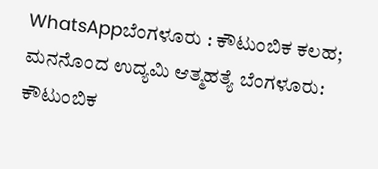WhatsAppಬೆಂಗಳೂರು : ಕೌಟುಂಬಿಕ ಕಲಹ; ಮನನೊಂದ ಉದ್ಯಮಿ ಆತ್ಮಹತ್ಯೆ ಬೆಂಗಳೂರು: ಕೌಟುಂಬಿಕ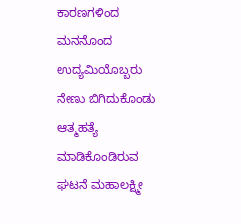ಕಾರಣಗಳಿಂದ ಮನನೊಂದ ಉದ್ಯಮಿಯೊಬ್ಬರು ನೇಣು ಬಿಗಿದುಕೊಂಡು ಆತ್ಮಹತ್ಯೆ ಮಾಡಿಕೊಂಡಿರುವ ಘಟನೆ ಮಹಾಲಕ್ಷ್ಮೀ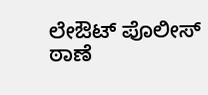ಲೇಔಟ್ ಪೊಲೀಸ್ ಠಾಣೆ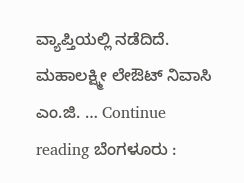ವ್ಯಾಪ್ತಿಯಲ್ಲಿ ನಡೆದಿದೆ. ಮಹಾಲಕ್ಷ್ಮೀ ಲೇಔಟ್ ನಿವಾಸಿ ಎಂ.ಜಿ. … Continue reading ಬೆಂಗಳೂರು :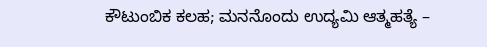ಕೌಟುಂಬಿಕ ಕಲಹ; ಮನನೊಂದು ಉದ್ಯಮಿ ಆತ್ಮಹತ್ಯೆ –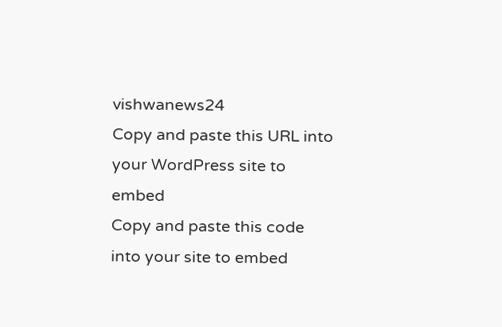vishwanews24
Copy and paste this URL into your WordPress site to embed
Copy and paste this code into your site to embed